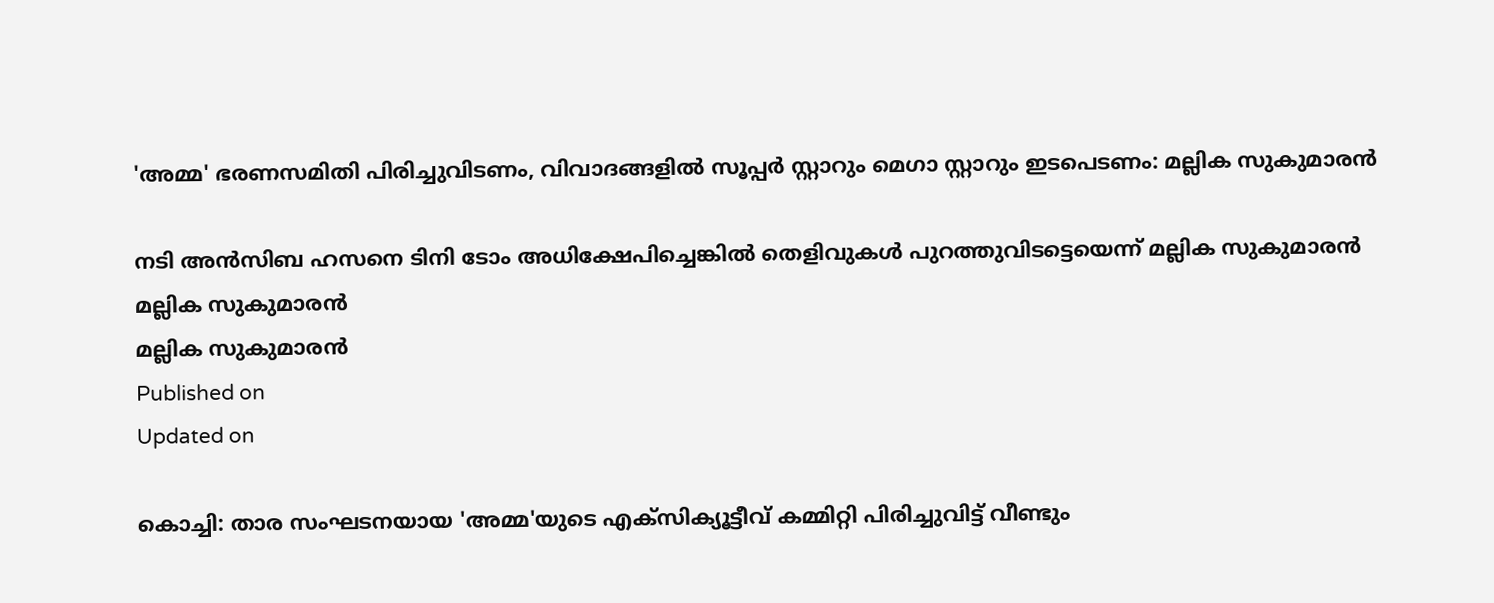'അമ്മ' ഭരണസമിതി പിരിച്ചുവിടണം, വിവാദങ്ങളിൽ സൂപ്പർ സ്റ്റാറും മെഗാ സ്റ്റാറും ഇടപെടണം: മല്ലിക സുകുമാരൻ

നടി അൻസിബ ഹസനെ ടിനി ടോം അധിക്ഷേപിച്ചെങ്കിൽ തെളിവുകൾ പുറത്തുവിടട്ടെയെന്ന് മല്ലിക സുകുമാരൻ
മല്ലിക സുകുമാരൻ
മല്ലിക സുകുമാരൻ
Published on
Updated on

കൊച്ചി: താര സംഘടനയായ 'അമ്മ'യുടെ എക്സിക്യൂട്ടീവ് കമ്മിറ്റി പിരിച്ചുവിട്ട് വീണ്ടും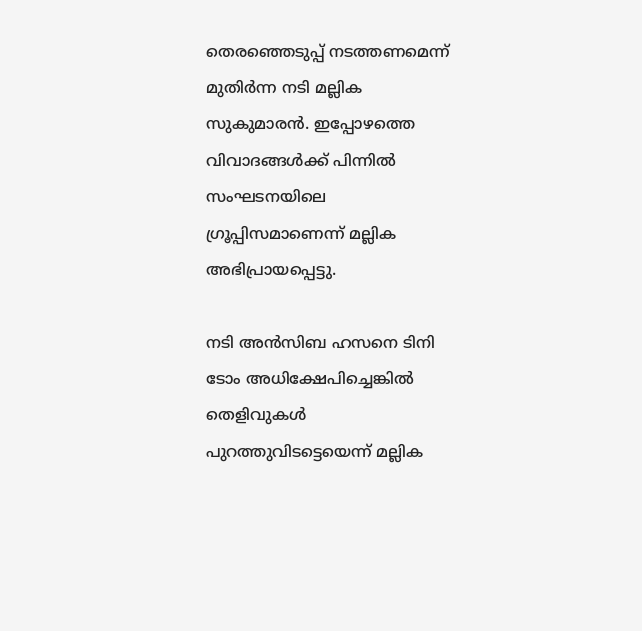തെരഞ്ഞെടുപ്പ് നടത്തണമെന്ന് മുതിർന്ന നടി മല്ലിക സുകുമാരൻ. ഇപ്പോഴത്തെ വിവാദങ്ങൾക്ക് പിന്നിൽ സംഘടനയിലെ ഗ്രൂപ്പിസമാണെന്ന് മല്ലിക അഭിപ്രായപ്പെട്ടു.

നടി അൻസിബ ഹസനെ ടിനി ടോം അധിക്ഷേപിച്ചെങ്കിൽ തെളിവുകൾ പുറത്തുവിടട്ടെയെന്ന് മല്ലിക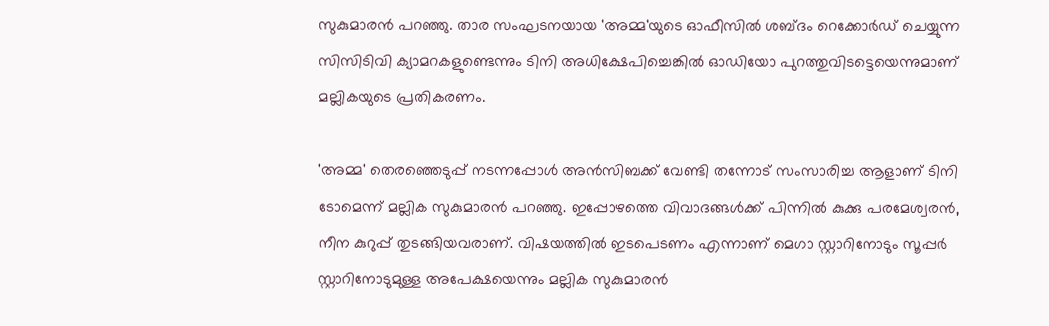സുകുമാരൻ പറഞ്ഞു. താര സംഘടനയായ 'അമ്മ'യുടെ ഓഫീസിൽ ശബ്ദം റെക്കോർഡ് ചെയ്യുന്ന സിസിടിവി ക്യാമറകളുണ്ടെന്നും ടിനി അധിക്ഷേപിച്ചെങ്കിൽ ഓഡിയോ പുറത്തുവിടട്ടെയെന്നുമാണ് മല്ലികയുടെ പ്രതികരണം.

'അമ്മ' തെരഞ്ഞെടുപ്പ് നടന്നപ്പോൾ അൻസിബക്ക് വേണ്ടി തന്നോട് സംസാരിച്ച ആളാണ് ടിനി ടോമെന്ന് മല്ലിക സുകുമാരൻ പറഞ്ഞു. ഇപ്പോഴത്തെ വിവാദങ്ങൾക്ക് പിന്നിൽ കുക്കു പരമേശ്വരൻ, നീന കുറുപ്പ് തുടങ്ങിയവരാണ്. വിഷയത്തിൽ ഇടപെടണം എന്നാണ് മെഗാ സ്റ്റാറിനോടും സൂപ്പർ സ്റ്റാറിനോടുമുള്ള അപേക്ഷയെന്നും മല്ലിക സുകുമാരൻ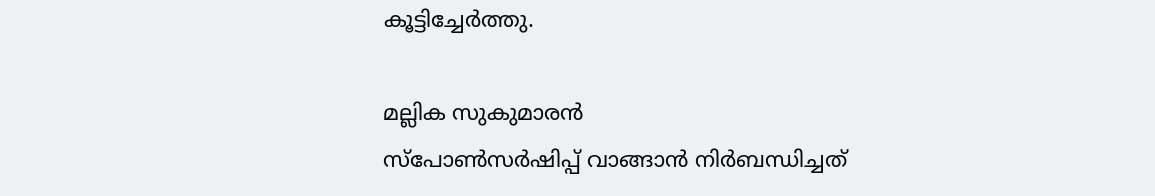കൂട്ടിച്ചേർത്തു.

മല്ലിക സുകുമാരൻ
സ്‌പോൺസർഷിപ്പ് വാങ്ങാൻ നിർബന്ധിച്ചത്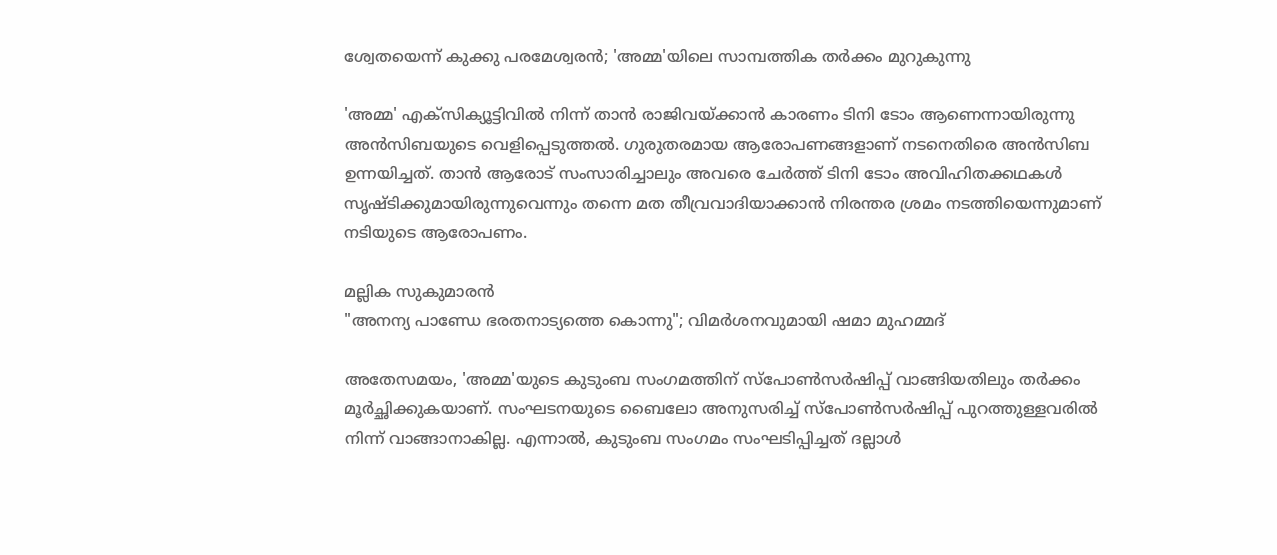ശ്വേതയെന്ന് കുക്കു പരമേശ്വരൻ; 'അമ്മ'യിലെ സാമ്പത്തിക തർക്കം മുറുകുന്നു

'അമ്മ' എക്സിക്യൂട്ടിവിൽ നിന്ന് താൻ രാജിവയ്ക്കാൻ കാരണം ടിനി ടോം ആണെന്നായിരുന്നു അൻസിബയുടെ വെളിപ്പെടുത്തൽ. ഗുരുതരമായ ആരോപണങ്ങളാണ് നടനെതിരെ അൻസിബ ഉന്നയിച്ചത്. താൻ ആരോട് സംസാരിച്ചാലും അവരെ ചേർത്ത് ടിനി ടോം അവിഹിതക്കഥകൾ സൃഷ്ടിക്കുമായിരുന്നുവെന്നും തന്നെ മത തീവ്രവാദിയാക്കാൻ നിരന്തര ശ്രമം നടത്തിയെന്നുമാണ് നടിയുടെ ആരോപണം.

മല്ലിക സുകുമാരൻ
"അനന്യ പാണ്ഡേ ഭരതനാട്യത്തെ കൊന്നു"; വിമർശനവുമായി ഷമാ മുഹമ്മദ്

അതേസമയം, 'അമ്മ'യുടെ കുടുംബ സംഗമത്തിന് സ്പോൺസർഷിപ്പ് വാങ്ങിയതിലും തർക്കം മൂർച്ഛിക്കുകയാണ്. സംഘടനയുടെ ബൈലോ അനുസരിച്ച് സ്പോൺസർഷിപ്പ് പുറത്തുള്ളവരിൽ നിന്ന് വാങ്ങാനാകില്ല. എന്നാൽ, കുടുംബ സംഗമം സംഘടിപ്പിച്ചത് ദല്ലാൾ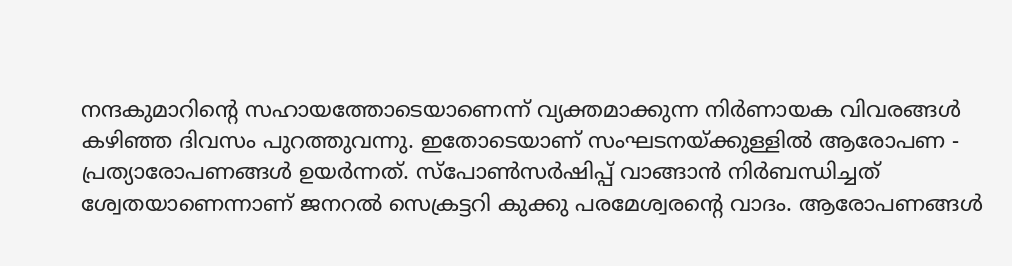നന്ദകുമാറിന്റെ സഹായത്തോടെയാണെന്ന് വ്യക്തമാക്കുന്ന നിർണായക വിവരങ്ങൾ കഴിഞ്ഞ ദിവസം പുറത്തുവന്നു. ഇതോടെയാണ് സംഘടനയ്ക്കുള്ളിൽ ആരോപണ - പ്രത്യാരോപണങ്ങൾ ഉയർന്നത്. സ്‌പോൺസർഷിപ്പ് വാങ്ങാൻ നിർബന്ധിച്ചത് ശ്വേതയാണെന്നാണ് ജനറൽ സെക്രട്ടറി കുക്കു പരമേശ്വരന്റെ വാദം. ആരോപണങ്ങൾ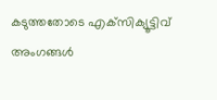കടുത്തതോടെ എക്‌സിക്യൂട്ടിവ് അംഗങ്ങൾ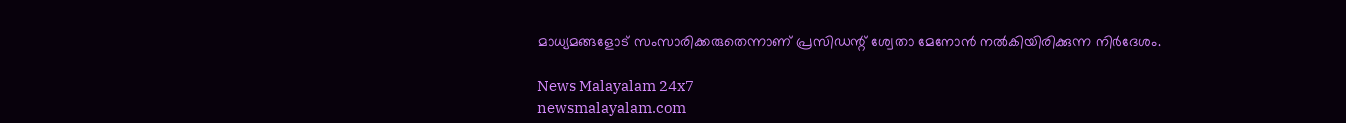മാധ്യമങ്ങളോട് സംസാരിക്കരുതെന്നാണ് പ്രസിഡന്റ് ശ്വേതാ മേനോൻ നൽകിയിരിക്കുന്ന നിർദേശം.

News Malayalam 24x7
newsmalayalam.com